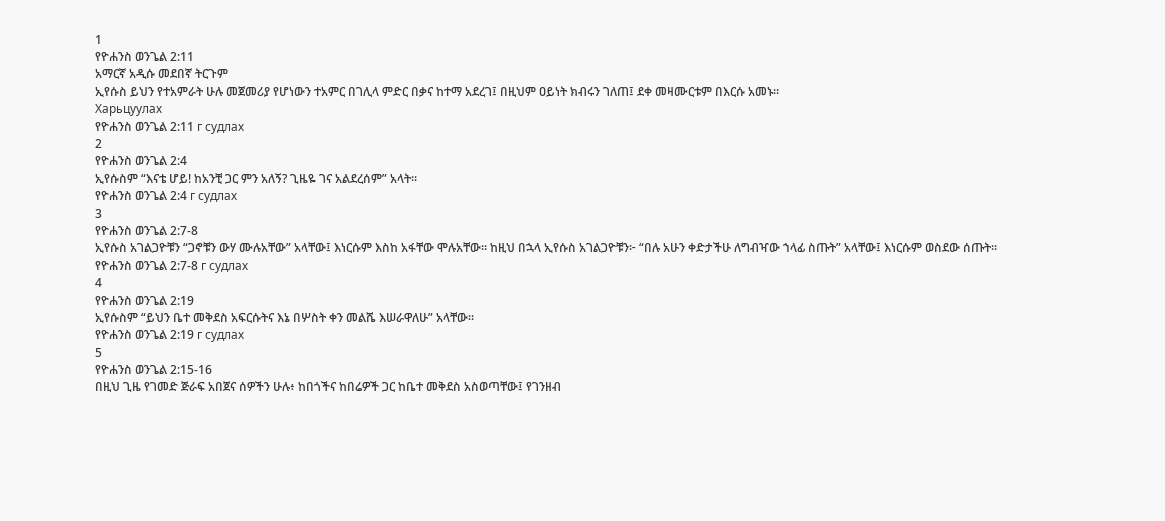1
የዮሐንስ ወንጌል 2:11
አማርኛ አዲሱ መደበኛ ትርጉም
ኢየሱስ ይህን የተአምራት ሁሉ መጀመሪያ የሆነውን ተአምር በገሊላ ምድር በቃና ከተማ አደረገ፤ በዚህም ዐይነት ክብሩን ገለጠ፤ ደቀ መዛሙርቱም በእርሱ አመኑ።
Харьцуулах
የዮሐንስ ወንጌል 2:11 г судлах
2
የዮሐንስ ወንጌል 2:4
ኢየሱስም “እናቴ ሆይ! ከአንቺ ጋር ምን አለኝ? ጊዜዬ ገና አልደረሰም” አላት።
የዮሐንስ ወንጌል 2:4 г судлах
3
የዮሐንስ ወንጌል 2:7-8
ኢየሱስ አገልጋዮቹን “ጋኖቹን ውሃ ሙሉአቸው” አላቸው፤ እነርሱም እስከ አፋቸው ሞሉአቸው። ከዚህ በኋላ ኢየሱስ አገልጋዮቹን፦ “በሉ አሁን ቀድታችሁ ለግብዣው ኀላፊ ስጡት” አላቸው፤ እነርሱም ወስደው ሰጡት።
የዮሐንስ ወንጌል 2:7-8 г судлах
4
የዮሐንስ ወንጌል 2:19
ኢየሱስም “ይህን ቤተ መቅደስ አፍርሱትና እኔ በሦስት ቀን መልሼ እሠራዋለሁ” አላቸው።
የዮሐንስ ወንጌል 2:19 г судлах
5
የዮሐንስ ወንጌል 2:15-16
በዚህ ጊዜ የገመድ ጅራፍ አበጀና ሰዎችን ሁሉ፥ ከበጎችና ከበሬዎች ጋር ከቤተ መቅደስ አስወጣቸው፤ የገንዘብ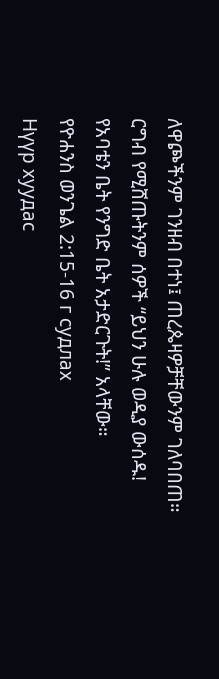ለዋጮችንም ገንዘብ በተነ፤ ጠረጴዛዎቻቸውንም ገለባበጠ። ርግብ የሚሸጡትንም ሰዎች “ይህን ሁሉ ወዲያ ውሰዱ! የአባቴን ቤት የንግድ ቤት አታድርጉት!” አላቸው።
የዮሐንስ ወንጌል 2:15-16 г судлах
Нүүр хуудас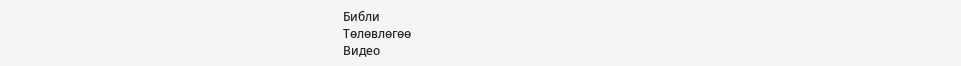Библи
Тѳлѳвлѳгѳѳ
Видео